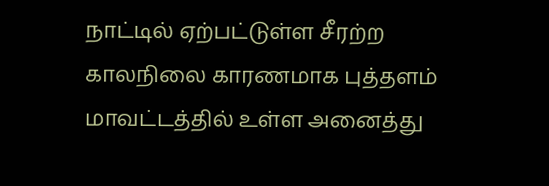நாட்டில் ஏற்பட்டுள்ள சீரற்ற காலநிலை காரணமாக புத்தளம் மாவட்டத்தில் உள்ள அனைத்து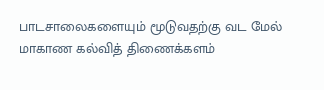பாடசாலைகளையும் மூடுவதற்கு வட மேல் மாகாண கல்வித் திணைக்களம்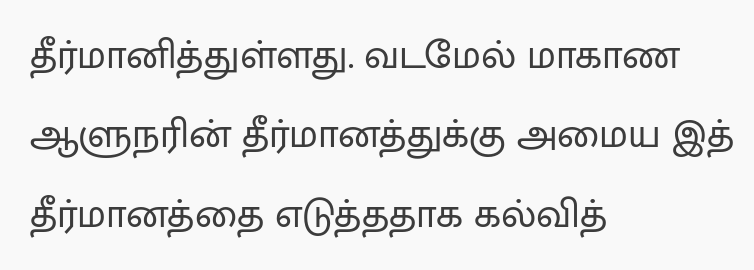தீர்மானித்துள்ளது. வடமேல் மாகாண ஆளுநரின் தீர்மானத்துக்கு அமைய இத் தீர்மானத்தை எடுத்ததாக கல்வித்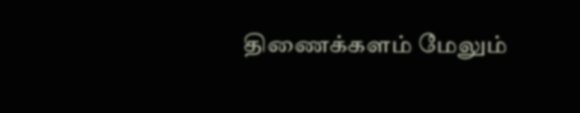திணைக்களம் மேலும்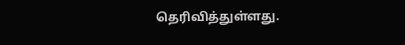தெரிவித்துள்ளது.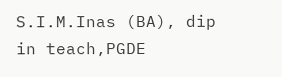S.I.M.Inas (BA), dip in teach,PGDE